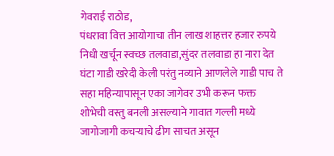गेवराई राठोड,
पंधरावा वित्त आयोगाचा तीन लाख शाहत्तर हजार रुपये निधी खर्चून स्वच्छ तलवाडा,सुंदर तलवाडा हा नारा देत घंटा गाडी खरेदी केली परंतु नव्याने आणलेले गाडी पाच ते सहा महिन्यापासून एका जागेवर उभी करून फक्त शोभेची वस्तु बनली असल्याने गावात गल्ली मध्ये जागोजागी कचऱ्याचे ढीग साचत असून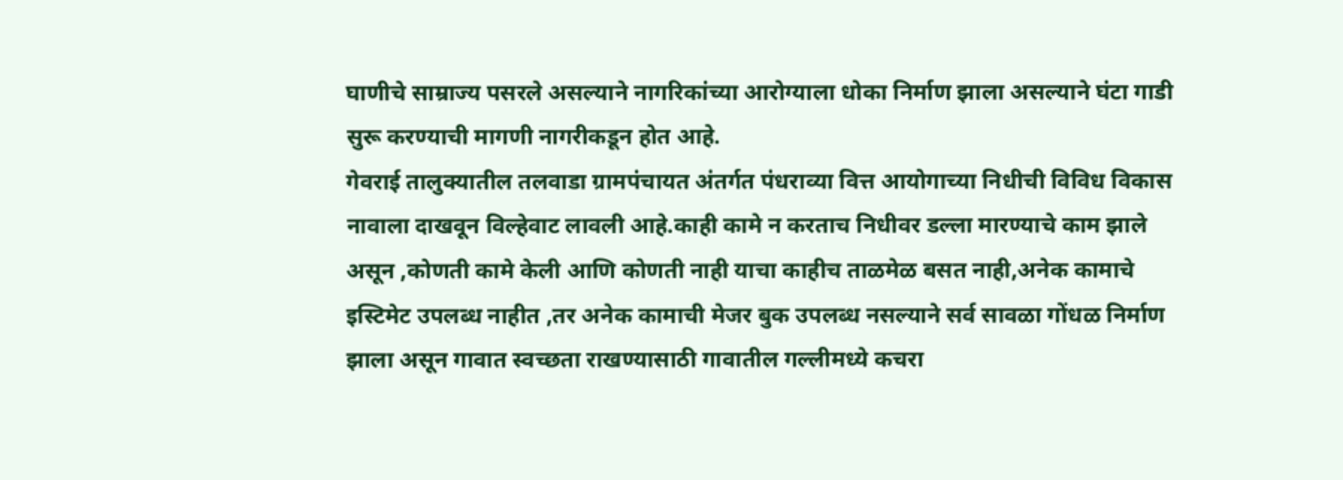घाणीचे साम्राज्य पसरले असल्याने नागरिकांच्या आरोग्याला धोका निर्माण झाला असल्याने घंटा गाडी सुरू करण्याची मागणी नागरीकडून होत आहे.
गेवराई तालुक्यातील तलवाडा ग्रामपंचायत अंतर्गत पंधराव्या वित्त आयोगाच्या निधीची विविध विकास नावाला दाखवून विल्हेवाट लावली आहे.काही कामे न करताच निधीवर डल्ला मारण्याचे काम झाले असून ,कोणती कामे केली आणि कोणती नाही याचा काहीच ताळमेळ बसत नाही,अनेक कामाचे इस्टिमेट उपलब्ध नाहीत ,तर अनेक कामाची मेजर बुक उपलब्ध नसल्याने सर्व सावळा गोंधळ निर्माण झाला असून गावात स्वच्छता राखण्यासाठी गावातील गल्लीमध्ये कचरा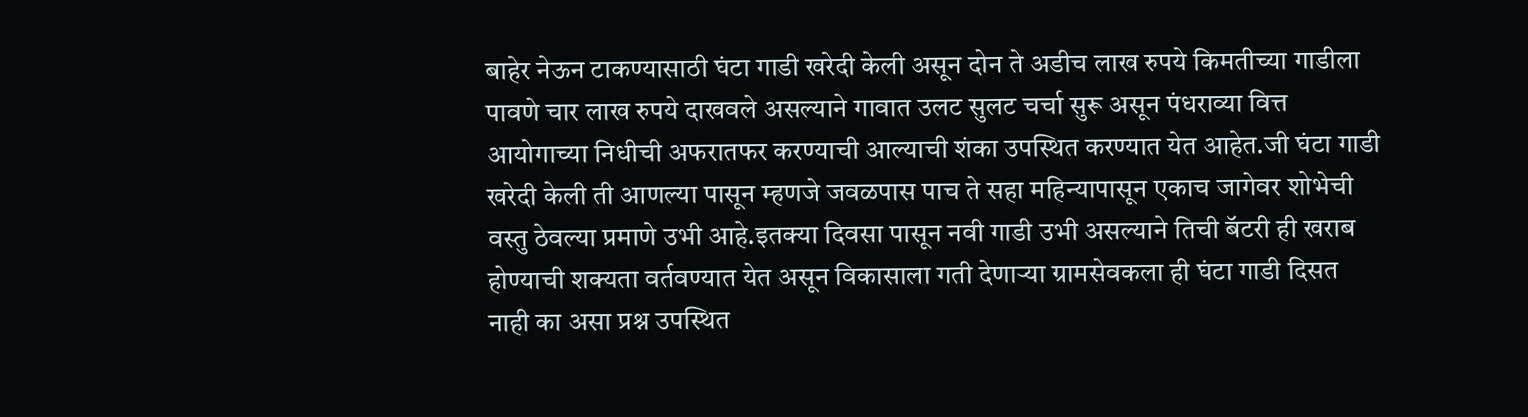बाहेर नेऊन टाकण्यासाठी घंटा गाडी खरेदी केली असून दोन ते अडीच लाख रुपये किमतीच्या गाडीला पावणे चार लाख रुपये दाखवले असल्याने गावात उलट सुलट चर्चा सुरू असून पंधराव्या वित्त आयोगाच्या निधीची अफरातफर करण्याची आल्याची शंका उपस्थित करण्यात येत आहेत.जी घंटा गाडी खरेदी केली ती आणल्या पासून म्हणजे जवळपास पाच ते सहा महिन्यापासून एकाच जागेवर शोभेची वस्तु ठेवल्या प्रमाणे उभी आहे.इतक्या दिवसा पासून नवी गाडी उभी असल्याने तिची बॅटरी ही खराब होण्याची शक्यता वर्तवण्यात येत असून विकासाला गती देणाऱ्या ग्रामसेवकला ही घंटा गाडी दिसत नाही का असा प्रश्न उपस्थित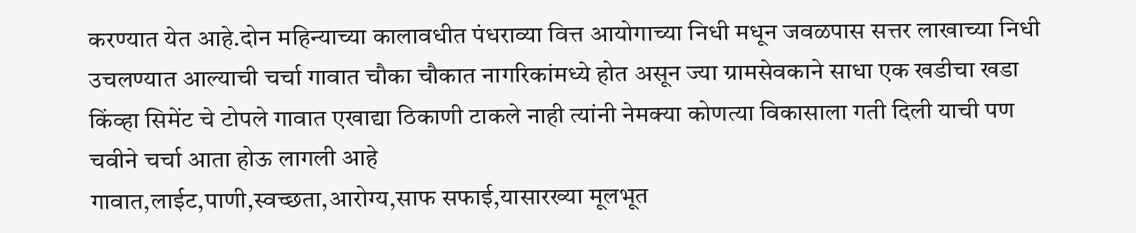करण्यात येत आहे.दोन महिन्याच्या कालावधीत पंधराव्या वित्त आयोगाच्या निधी मधून जवळपास सत्तर लाखाच्या निधी उचलण्यात आल्याची चर्चा गावात चौका चौकात नागरिकांमध्ये होत असून ज्या ग्रामसेवकाने साधा एक खडीचा खडा किंव्हा सिमेंट चे टोपले गावात एखाद्या ठिकाणी टाकले नाही त्यांनी नेमक्या कोणत्या विकासाला गती दिली याची पण चवीने चर्चा आता होऊ लागली आहे
गावात,लाईट,पाणी,स्वच्छता,आरोग्य,साफ सफाई,यासारख्या मूलभूत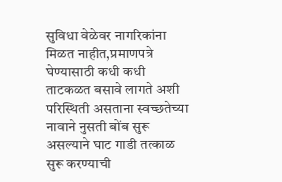सुविधा वेळेवर नागरिकांना मिळत नाहीत,प्रमाणपत्रे घेण्यासाठी कधी कधी ताटकळत बसावे लागते अशी परिस्थिती असताना स्वच्छतेच्या नावाने नुसती बोंब सुरू असल्याने घाट गाडी तत्काळ सुरू करण्याची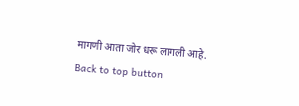मागणी आता जोर धरू लागली आहे.
Back to top button